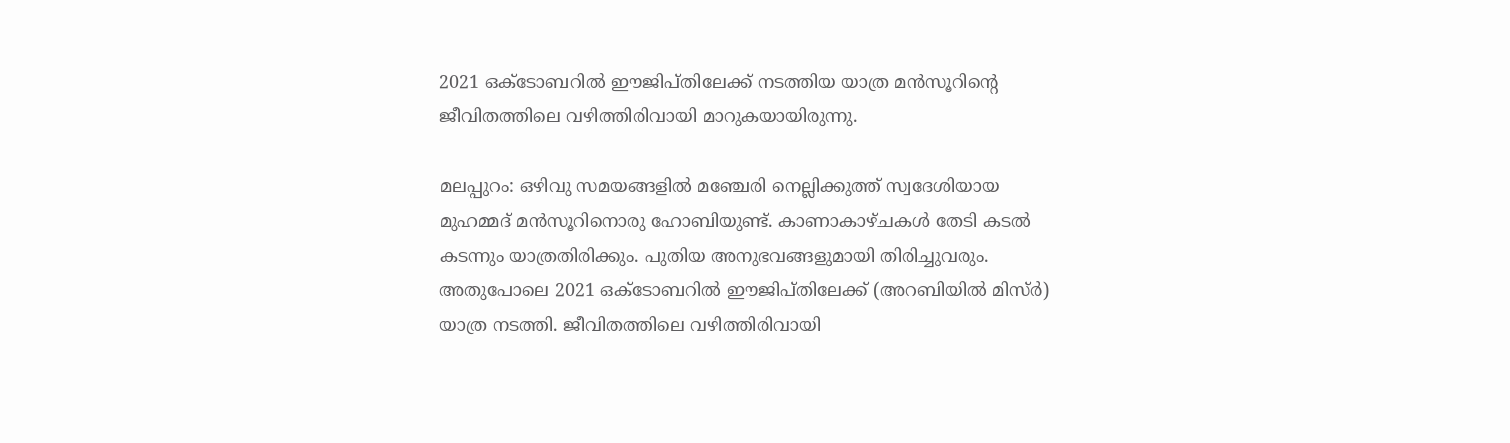2021 ഒക്ടോബറിൽ ഈജിപ്തിലേക്ക് നടത്തിയ യാത്ര മൻസൂറിന്‍റെ ജീവിതത്തിലെ വഴിത്തിരിവായി മാറുകയായിരുന്നു.

മലപ്പുറം: ഒഴിവു സമയങ്ങളിൽ മഞ്ചേരി നെല്ലിക്കുത്ത് സ്വദേശിയായ മുഹമ്മദ് മൻസൂറിനൊരു ഹോബിയുണ്ട്. കാണാകാഴ്ചകൾ തേടി കടൽ കടന്നും യാത്രതിരിക്കും. പുതിയ അനുഭവങ്ങളുമായി തിരിച്ചുവരും. അതുപോലെ 2021 ഒക്ടോബറിൽ ഈജിപ്തിലേക്ക് (അറബിയിൽ മിസ്ർ) യാത്ര നടത്തി. ജീവിതത്തിലെ വഴിത്തിരിവായി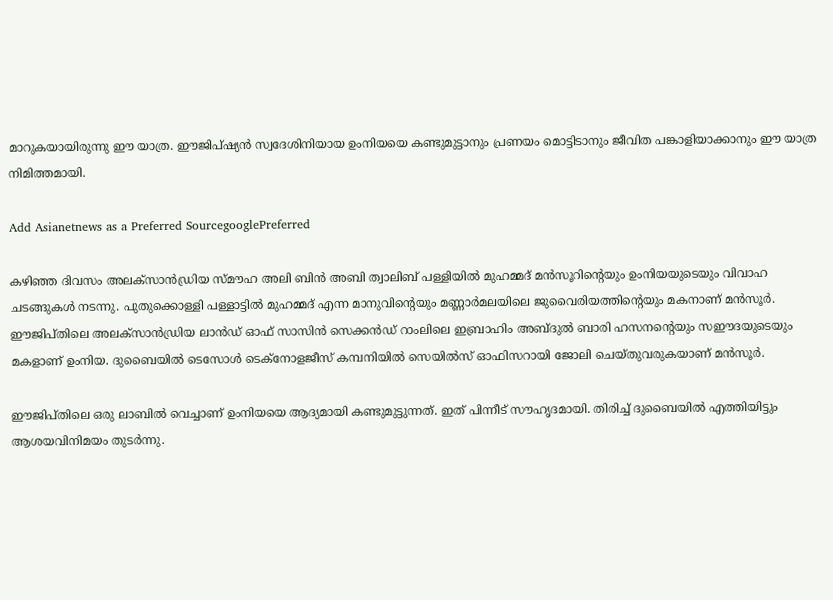മാറുകയായിരുന്നു ഈ യാത്ര. ഈജിപ്ഷ്യൻ സ്വദേശിനിയായ ഉംനിയയെ കണ്ടുമുട്ടാനും പ്രണയം മൊട്ടിടാനും ജീവിത പങ്കാളിയാക്കാനും ഈ യാത്ര നിമിത്തമായി.

Add Asianetnews as a Preferred SourcegooglePreferred

കഴിഞ്ഞ ദിവസം അലക്‌സാൻഡ്രിയ സ്മൗഹ അലി ബിൻ അബി ത്വാലിബ് പള്ളിയിൽ മുഹമ്മദ് മൻസൂറിന്‍റെയും ഉംനിയയുടെയും വിവാഹ ചടങ്ങുകൾ നടന്നു. പുതുക്കൊള്ളി പള്ളാട്ടിൽ മുഹമ്മദ് എന്ന മാനുവിന്റെയും മണ്ണാർമലയിലെ ജുവൈരിയത്തിന്റെയും മകനാണ് മൻസൂർ. ഈജിപ്തിലെ അലക്‌സാൻഡ്രിയ ലാൻഡ് ഓഫ് സാസിൻ സെക്കൻഡ് റാംലിലെ ഇബ്രാഹിം അബ്ദുൽ ബാരി ഹസനന്റെയും സഈദയുടെയും മകളാണ് ഉംനിയ. ദുബൈയിൽ ടെസോൾ ടെക്‌നോളജീസ് കമ്പനിയിൽ സെയിൽസ് ഓഫിസറായി ജോലി ചെയ്തുവരുകയാണ് മൻസൂർ.

ഈജിപ്തിലെ ഒരു ലാബിൽ വെച്ചാണ് ഉംനിയയെ ആദ്യമായി കണ്ടുമുട്ടുന്നത്. ഇത് പിന്നീട് സൗഹൃദമായി. തിരിച്ച് ദുബൈയിൽ എത്തിയിട്ടും ആശയവിനിമയം തുടർന്നു.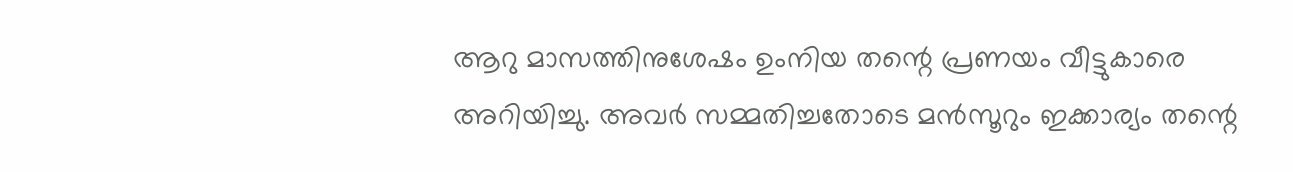ആറു മാസത്തിനുശേഷം ഉംനിയ തന്റെ പ്രണയം വീട്ടുകാരെ അറിയിച്ചു. അവർ സമ്മതിച്ചതോടെ മൻസൂറും ഇക്കാര്യം തന്റെ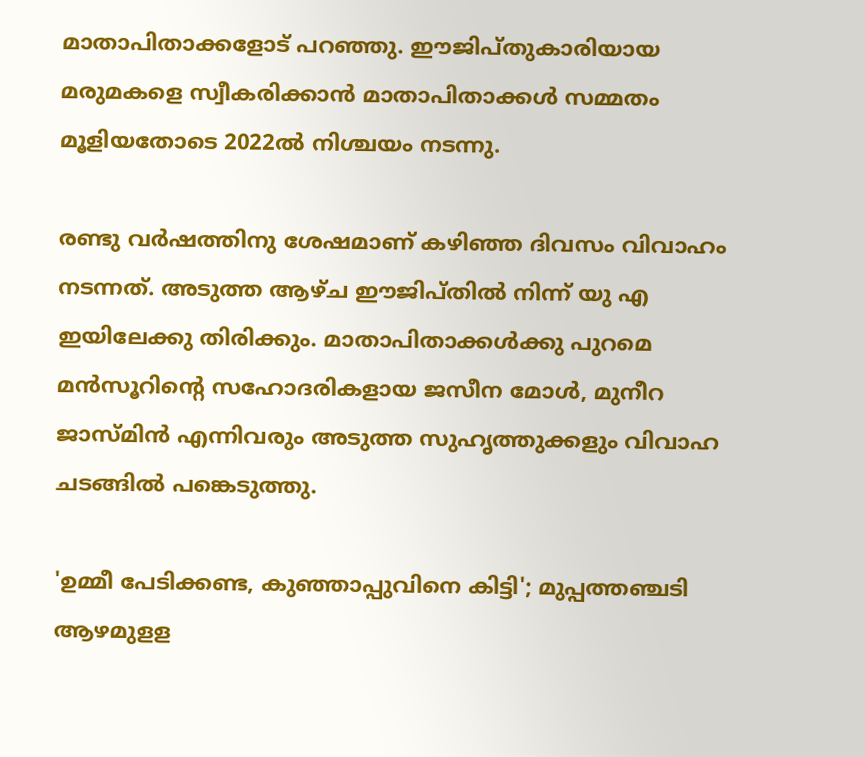മാതാപിതാക്കളോട് പറഞ്ഞു. ഈജിപ്തുകാരിയായ മരുമകളെ സ്വീകരിക്കാൻ മാതാപിതാക്കൾ സമ്മതം മൂളിയതോടെ 2022ൽ നിശ്ചയം നടന്നു.

രണ്ടു വർഷത്തിനു ശേഷമാണ് കഴിഞ്ഞ ദിവസം വിവാഹം നടന്നത്. അടുത്ത ആഴ്ച ഈജിപ്തിൽ നിന്ന് യു എ ഇയിലേക്കു തിരിക്കും. മാതാപിതാക്കൾക്കു പുറമെ മൻസൂറിന്റെ സഹോദരികളായ ജസീന മോൾ, മുനീറ ജാസ്മിൻ എന്നിവരും അടുത്ത സുഹൃത്തുക്കളും വിവാഹ ചടങ്ങിൽ പങ്കെടുത്തു.

'ഉമ്മീ പേടിക്കണ്ട, കുഞ്ഞാപ്പുവിനെ കിട്ടി'; മുപ്പത്തഞ്ചടി ആഴമുളള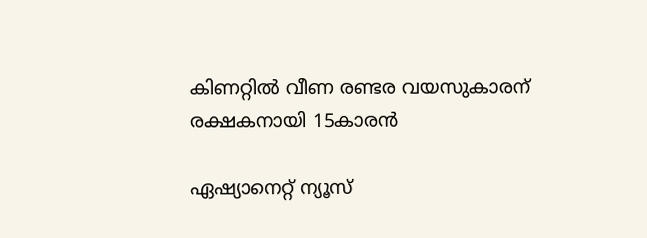കിണറ്റിൽ വീണ രണ്ടര വയസുകാരന് രക്ഷകനായി 15കാരൻ

ഏഷ്യാനെറ്റ് ന്യൂസ്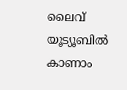ലൈവ് യൂട്യൂബിൽ കാണാം